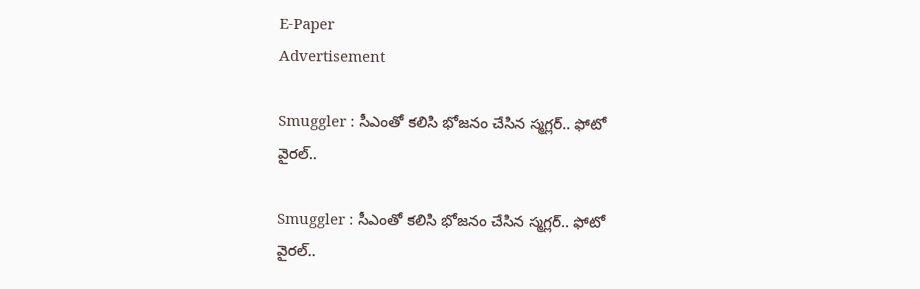E-Paper
Advertisement

Smuggler : సీఎంతో కలిసి భోజనం చేసిన స్మగ్లర్‌.. ఫోటో వైరల్..

Smuggler : సీఎంతో కలిసి భోజనం చేసిన స్మగ్లర్‌.. ఫోటో వైరల్..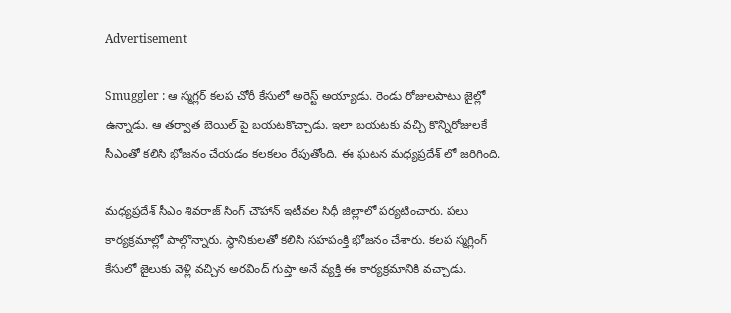Advertisement

Smuggler : ఆ స్మగ్లర్ కలప చోరీ కేసులో అరెస్ట్ అయ్యాడు. రెండు రోజులపాటు జైల్లో ఉన్నాడు. ఆ తర్వాత బెయిల్ పై బయటకొచ్చాడు. ఇలా బయటకు వచ్చి కొన్నిరోజులకే సీఎంతో కలిసి భోజనం చేయడం కలకలం రేపుతోంది. ఈ ఘటన మధ్యప్రదేశ్ లో జరిగింది.

మధ్యప్రదేశ్ సీఎం శివరాజ్ సింగ్ చౌహాన్ ఇటీవల సిధీ జిల్లాలో పర్యటించారు. పలు కార్యక్రమాల్లో పాల్గొన్నారు. స్థానికులతో కలిసి సహపంక్తి భోజనం చేశారు. కలప స్మగ్లింగ్ కేసులో జైలుకు వెళ్లి వచ్చిన అరవింద్ గుప్తా అనే వ్యక్తి ఈ కార్యక్రమానికి వచ్చాడు.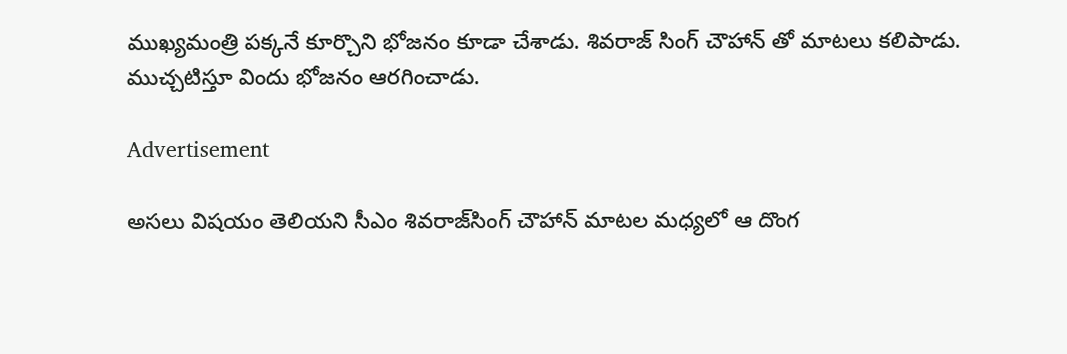ముఖ్యమంత్రి పక్కనే కూర్చొని భోజనం కూడా చేశాడు. శివరాజ్ సింగ్ చౌహాన్ తో మాటలు కలిపాడు. ముచ్చటిస్తూ విందు భోజనం ఆరగించాడు.

Advertisement

అసలు విషయం తెలియని సీఎం శివరాజ్‌సింగ్‌ చౌహాన్‌ మాటల మధ్యలో ఆ దొంగ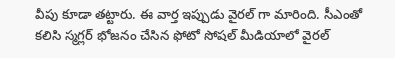వీపు కూడా తట్టారు. ఈ వార్త ఇప్పుడు వైరల్ గా మారింది. సీఎంతో కలిసి స్మగ్లర్ భోజనం చేసిన ఫోటో సోషల్ మీడియాలో వైరల్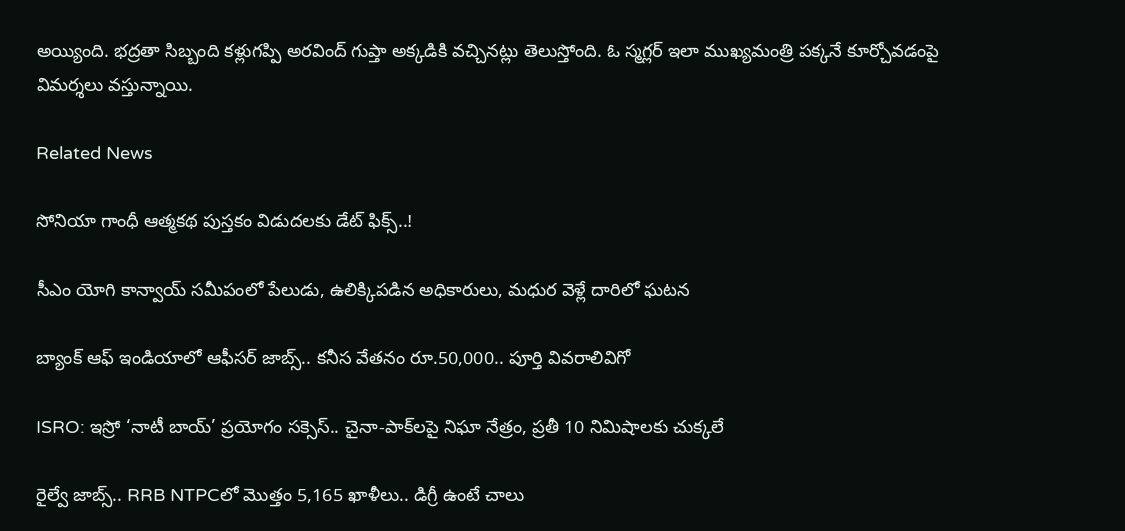అయ్యింది. భద్రతా సిబ్బంది కళ్లుగప్పి అరవింద్‌ గుప్తా అక్కడికి వచ్చినట్లు తెలుస్తోంది. ఓ స్మగ్లర్‌ ఇలా ముఖ్యమంత్రి పక్కనే కూర్చోవడంపై విమర్శలు వస్తున్నాయి.

Related News

సోనియా గాంధీ ఆత్మకథ పుస్తకం విడుదలకు డేట్ ఫిక్స్..!

సీఎం యోగి కాన్వాయ్ సమీపంలో పేలుడు, ఉలిక్కిపడిన అధికారులు, మధుర వెళ్లే దారిలో ఘటన

బ్యాంక్ ఆఫ్ ఇండియాలో ఆఫీసర్ జాబ్స్.. కనీస వేతనం రూ.50,000.. పూర్తి వివరాలివిగో

ISRO: ఇస్రో ‘నాటీ బాయ్’ ప్రయోగం సక్సెస్.. చైనా-పాక్‌లపై నిఘా నేత్రం, ప్రతీ 10 నిమిషాలకు చుక్కలే

రైల్వే జాబ్స్.. RRB NTPCలో మొత్తం 5,165 ఖాళీలు.. డిగ్రీ ఉంటే చాలు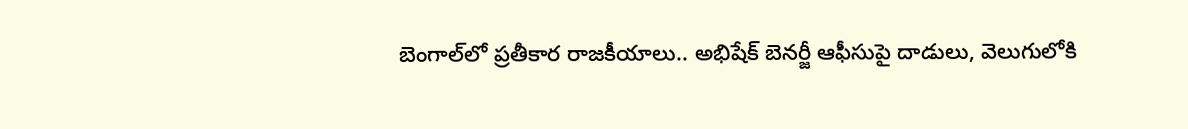బెంగాల్‌లో ప్రతీకార రాజకీయాలు.. అభిషేక్ బెనర్జీ ఆఫీసుపై దాడులు, వెలుగులోకి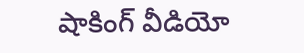షాకింగ్ వీడియో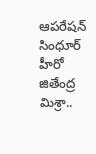ఆపరేషన్ సింధూర్ హీరో జితేంద్ర మిశ్రా..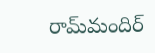రామ్‌మందిర్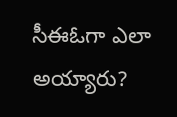సీఈఓగా ఎలా అయ్యారు?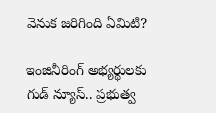వెనుక జరిగింది ఏమిటి?

ఇంజినీరింగ్ అభ్యర్థులకు గుడ్ న్యూస్.. ప్రభుత్వ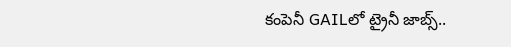కంపెనీ GAILలో ట్రైనీ జాబ్స్..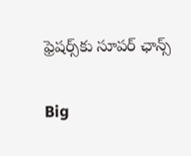ఫ్రెషర్స్‌కు సూపర్ ఛాన్స్

Big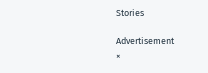Stories

Advertisement
×